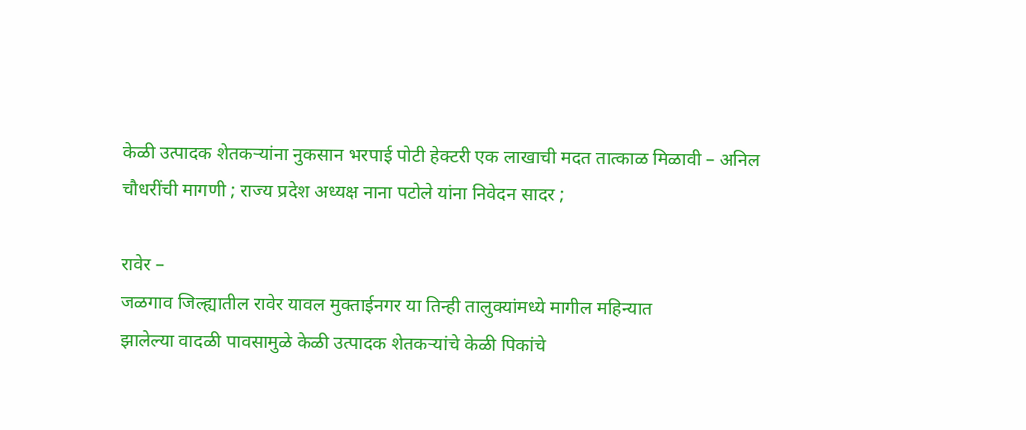केळी उत्पादक शेतकऱ्यांना नुकसान भरपाई पोटी हेक्टरी एक लाखाची मदत तात्काळ मिळावी – अनिल चौधरींची मागणी ; राज्य प्रदेश अध्यक्ष नाना पटोले यांना निवेदन सादर ;

रावेर –
जळगाव जिल्ह्यातील रावेर यावल मुक्ताईनगर या तिन्ही तालुक्यांमध्ये मागील महिन्यात
झालेल्या वादळी पावसामुळे केळी उत्पादक शेतकऱ्यांचे केळी पिकांचे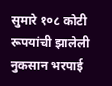सुमारे १०८ कोटी रूपयांची झालेली
नुकसान भरपाई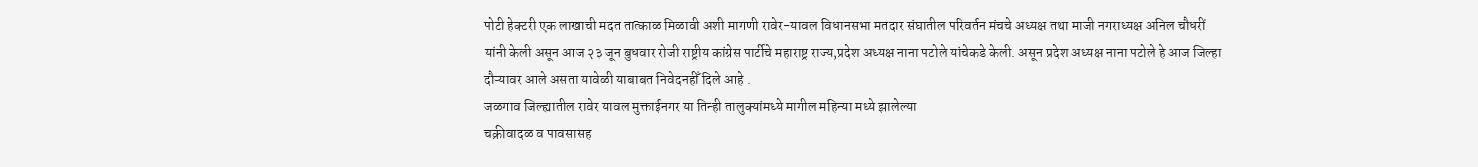पोटी हेक्टरी एक लाखाची मदत तात्काळ मिळावी अशी मागणी रावेर-यावल विधानसभा मतदार संघातील परिवर्तन मंचचे अध्यक्ष तथा माजी नगराध्यक्ष अनिल चौधरीं यांनी केली असून आज २३ जून बुधवार रोजी राष्ट्रीय कांग्रेस पार्टीचे महाराष्ट्र राज्य,प्रदेश अध्यक्ष नाना पटोले यांचेकडे केली. असून प्रदेश अध्यक्ष नाना पटोले हे आज जिल्हा दौऱ्यावर आले असता यावेळी याबाबत निवेदनहीँ दिले आहे .
जळगाव जिल्ह्यातील रावेर यावल मुक्ताईनगर या तिन्ही तालुक्यांमध्ये मागील महिन्या मध्ये झालेल्या
चक्रीवादळ व पावसासह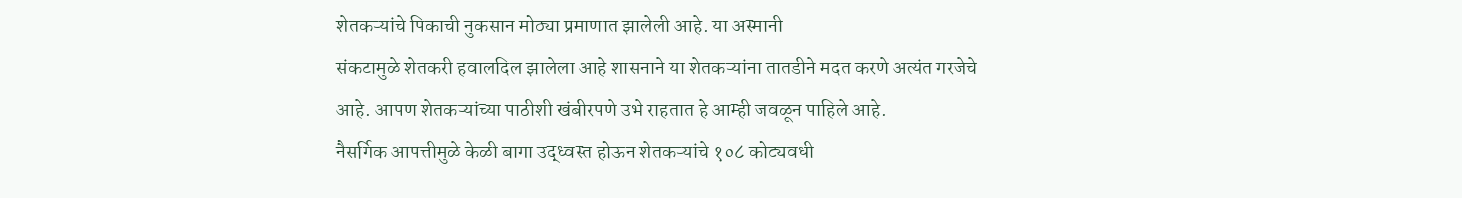शेतकऱ्यांचे पिकाची नुकसान मोठ्या प्रमाणात झालेली आहे. या अस्मानी
संकटामुळे शेतकरी हवालदिल झालेला आहे शासनाने या शेतकऱ्यांना तातडीने मदत करणे अत्यंत गरजेचे
आहे. आपण शेतकऱ्यांच्या पाठीशी खंबीरपणे उभे राहतात हे आम्ही जवळून पाहिले आहे.
नैसर्गिक आपत्तीमुळे केळी बागा उद्ध्वस्त होऊन शेतकऱ्यांचे १०८ कोट्यवधी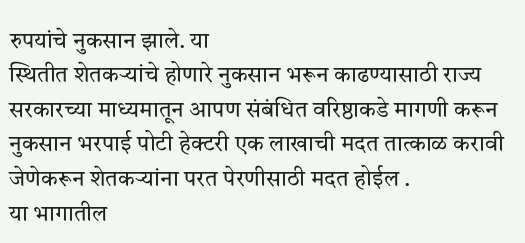रुपयांचे नुकसान झाले. या
स्थितीत शेतकऱ्यांचे होणारे नुकसान भरून काढण्यासाठी राज्य सरकारच्या माध्यमातून आपण संबंधित वरिष्ठाकडे मागणी करून नुकसान भरपाई पोटी हेक्टरी एक लाखाची मदत तात्काळ करावी
जेणेकरून शेतकऱ्यांना परत पेरणीसाठी मदत होईल .
या भागातील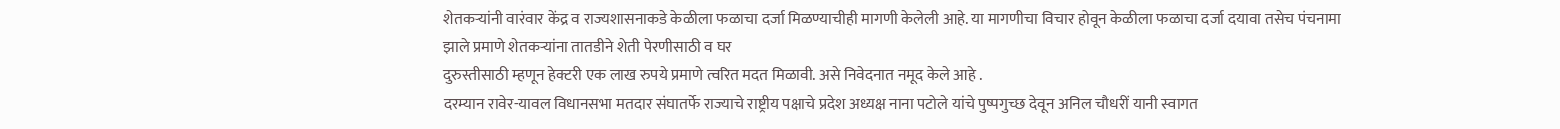शेतकऱ्यांनी वारंवार केंद्र व राज्यशासनाकडे केळीला फळाचा दर्जा मिळण्याचीही मागणी केलेली आहे. या मागणीचा विचार होवून केळीला फळाचा दर्जा दयावा तसेच पंचनामा झाले प्रमाणे शेतकऱ्यांना तातडीने शेती पेरणीसाठी व घर
दुरुस्तीसाठी म्हणून हेक्टरी एक लाख रुपये प्रमाणे त्वरित मदत मिळावी. असे निवेदनात नमूद केले आहे .
दरम्यान रावेर-यावल विधानसभा मतदार संघातर्फे राज्याचे राष्ट्रीय पक्षाचे प्रदेश अध्यक्ष नाना पटोले यांचे पुष्पगुच्छ देवून अनिल चौधरीं यानी स्वागत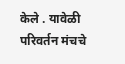केले . यावेळी परिवर्तन मंचचे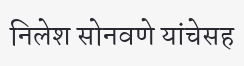निलेश सोनवणे यांचेसह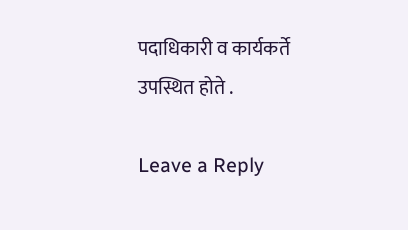पदाधिकारी व कार्यकर्ते उपस्थित होते .

Leave a Reply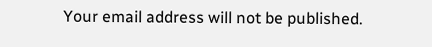Your email address will not be published.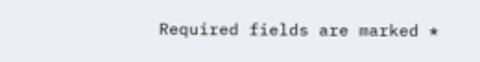Required fields are marked *